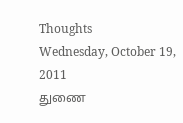Thoughts
Wednesday, October 19, 2011
துணை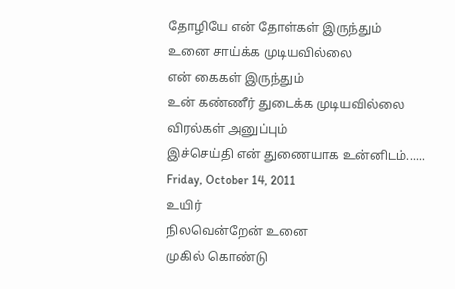தோழியே என் தோள்கள் இருந்தும்
உனை சாய்க்க முடியவில்லை
என் கைகள் இருந்தும்
உன் கண்ணீர் துடைக்க முடியவில்லை
விரல்கள் அனுப்பும்
இச்செய்தி என் துணையாக உன்னிடம்......
Friday, October 14, 2011
உயிர்
நிலவென்றேன் உனை
முகில் கொண்டு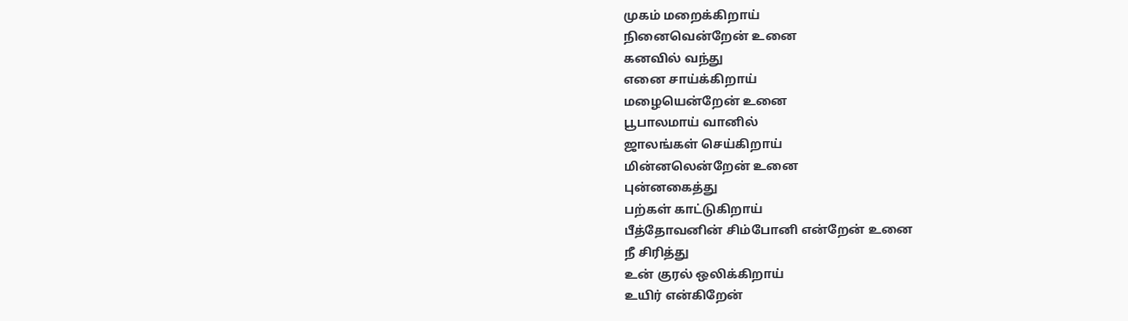முகம் மறைக்கிறாய்
நினைவென்றேன் உனை
கனவில் வந்து
எனை சாய்க்கிறாய்
மழையென்றேன் உனை
பூபாலமாய் வானில்
ஜாலங்கள் செய்கிறாய்
மின்னலென்றேன் உனை
புன்னகைத்து
பற்கள் காட்டுகிறாய்
பீத்தோவனின் சிம்போனி என்றேன் உனை
நீ சிரித்து
உன் குரல் ஒலிக்கிறாய்
உயிர் என்கிறேன்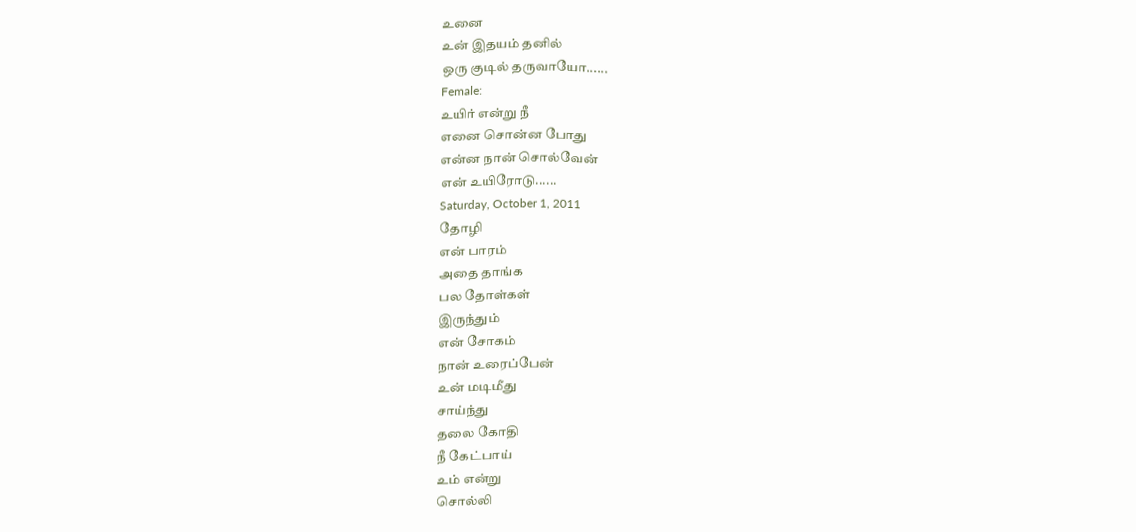உனை
உன் இதயம் தனில்
ஒரு குடில் தருவாயோ......
Female:
உயிர் என்று நீ
எனை சொன்ன போது
என்ன நான் சொல்வேன்
என் உயிரோடு......
Saturday, October 1, 2011
தோழி
என் பாரம்
அதை தாங்க
பல தோள்கள்
இருந்தும்
என் சோகம்
நான் உரைப்பேன்
உன் மடிமீது
சாய்ந்து
தலை கோதி
நீ கேட்பாய்
உம் என்று
சொல்லி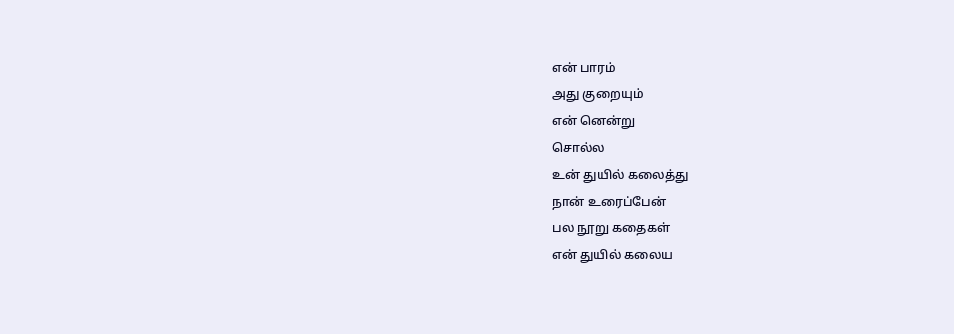என் பாரம்
அது குறையும்
என் னென்று
சொல்ல
உன் துயில் கலைத்து
நான் உரைப்பேன்
பல நூறு கதைகள்
என் துயில் கலைய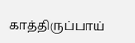காத்திருப்பாய்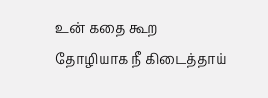உன் கதை கூற
தோழியாக நீ கிடைத்தாய்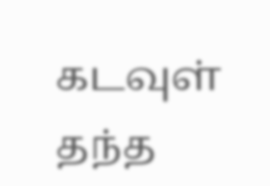கடவுள் தந்த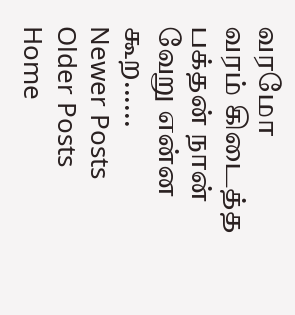வரமோ
வரம் கிடைத்த பக்தன் நான்
வேறு என்ன கூற......
Newer Posts
Older Posts
Home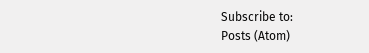Subscribe to:
Posts (Atom)